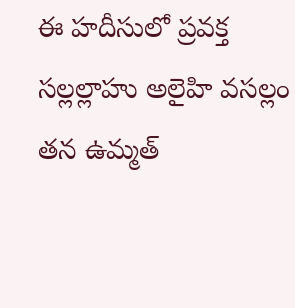ఈ హదీసులో ప్రవక్త సల్లల్లాహు అలైహి వసల్లం తన ఉమ్మత్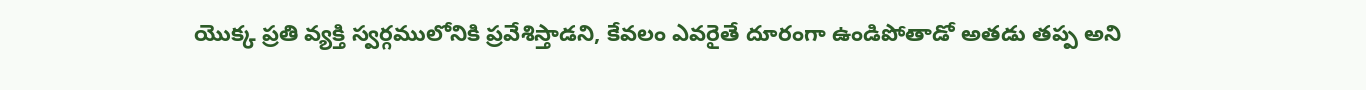యొక్క ప్రతి వ్యక్తి స్వర్గములోనికి ప్రవేశిస్తాడని, కేవలం ఎవరైతే దూరంగా ఉండిపోతాడో అతడు తప్ప అని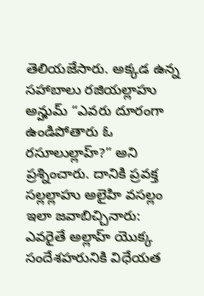తెలియజేసారు. అక్కడ ఉన్న సహాబాలు రజియల్లాహు అన్హుమ్ “ఎవరు దూరంగా ఉండిపోతారు ఓ రసూలుల్లాహ్?” అని ప్రశ్నించారు. దానికి ప్రవక్త సల్లల్లాహు అలైహి వసల్లం ఇలా జవాబిచ్చినారు: ఎవరైతే అల్లాహ్ యొక్క సందేశహరునికి విధేయత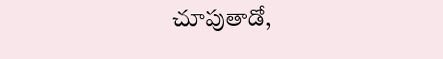చూపుతాడో,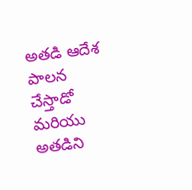అతడి ఆదేశ పాలన చేస్తాడో మరియు అతడిని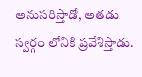అనుసరిస్తాడో, అతడు స్వర్గం లోనికి ప్రవేశిస్తాడు.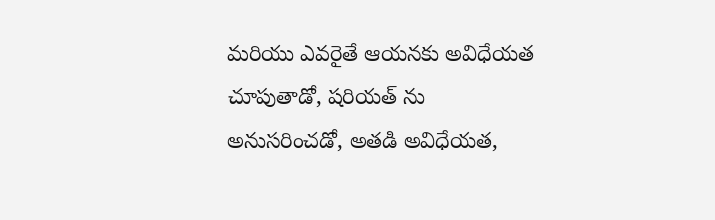మరియు ఎవరైతే ఆయనకు అవిధేయత చూపుతాడో, షరియత్ ను అనుసరించడో, అతడి అవిధేయత,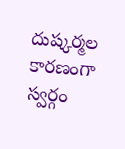దుష్కర్మల కారణంగా స్వర్గం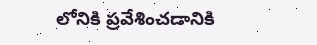లోనికి ప్రవేశించడానికి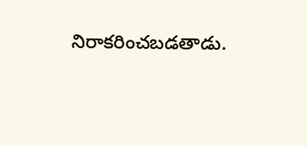నిరాకరించబడతాడు.